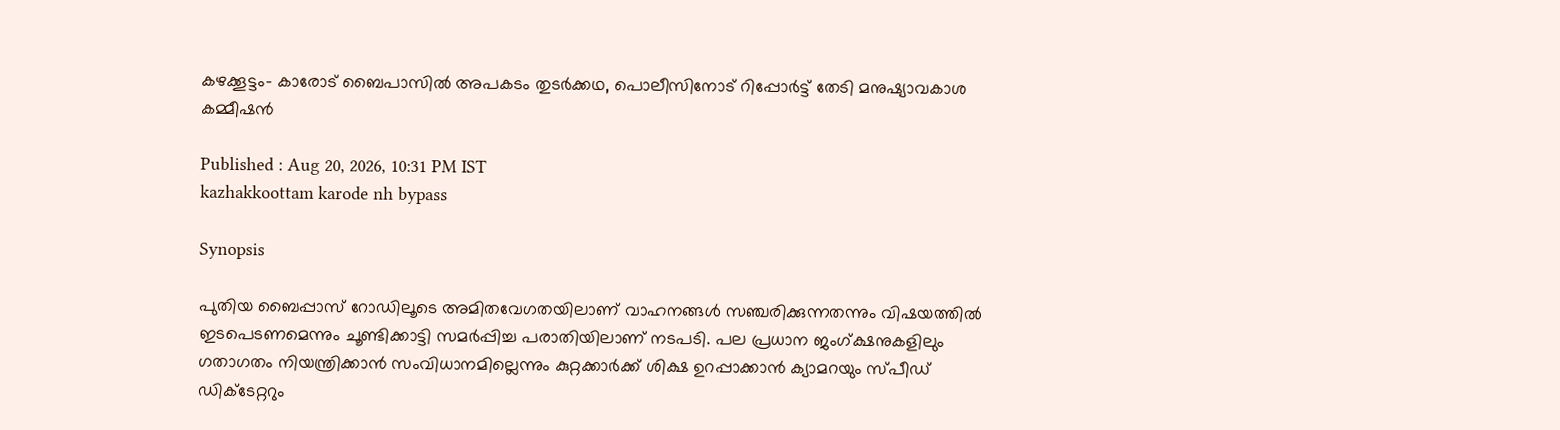കഴക്കൂട്ടം- കാരോട് ബൈപാസിൽ അപകടം തുടർക്കഥ, പൊലീസിനോട് റിപ്പോർട്ട് തേടി മനുഷ്യാവകാശ കമ്മീഷൻ

Published : Aug 20, 2026, 10:31 PM IST
kazhakkoottam karode nh bypass

Synopsis

പുതിയ ബൈപ്പാസ് റോഡിലൂടെ അമിതവേഗതയിലാണ് വാഹനങ്ങൾ സഞ്ചരിക്കുന്നതന്നും വിഷയത്തിൽ ഇടപെടണമെന്നും ചൂണ്ടിക്കാട്ടി സമർപ്പിച്ച പരാതിയിലാണ് നടപടി. പല പ്രധാന ജംഗ്‌ക്ഷനുകളിലും ഗതാഗതം നിയന്ത്രിക്കാൻ സംവിധാനമില്ലെന്നും കുറ്റക്കാർക്ക് ശിക്ഷ ഉറപ്പാക്കാൻ ക്യാമറയും സ്പീഡ് ഡിക്ടേറ്ററും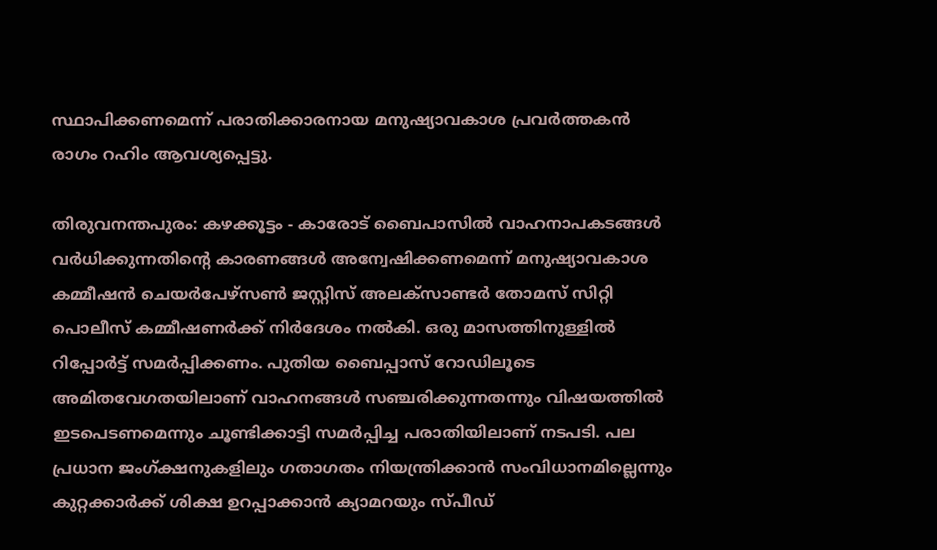സ്ഥാപിക്കണമെന്ന് പരാതിക്കാരനായ മനുഷ്യാവകാശ പ്രവർത്തകൻ രാഗം റഹിം ആവശ്യപ്പെട്ടു.

തിരുവനന്തപുരം: കഴക്കൂട്ടം - കാരോട് ബൈപാസിൽ വാഹനാപകടങ്ങൾ വർധിക്കുന്നതിന്‍റെ കാരണങ്ങൾ അന്വേഷിക്കണമെന്ന് മനുഷ്യാവകാശ കമ്മീഷൻ ചെയർപേഴ്സൺ ജസ്റ്റിസ് അലക്സാണ്ടർ തോമസ് സിറ്റി പൊലീസ് കമ്മീഷണർക്ക് നിർദേശം നൽകി. ഒരു മാസത്തിനുള്ളിൽ റിപ്പോർട്ട് സമർപ്പിക്കണം. പുതിയ ബൈപ്പാസ് റോഡിലൂടെ അമിതവേഗതയിലാണ് വാഹനങ്ങൾ സഞ്ചരിക്കുന്നതന്നും വിഷയത്തിൽ ഇടപെടണമെന്നും ചൂണ്ടിക്കാട്ടി സമർപ്പിച്ച പരാതിയിലാണ് നടപടി. പല പ്രധാന ജംഗ്‌ക്ഷനുകളിലും ഗതാഗതം നിയന്ത്രിക്കാൻ സംവിധാനമില്ലെന്നും കുറ്റക്കാർക്ക് ശിക്ഷ ഉറപ്പാക്കാൻ ക്യാമറയും സ്പീഡ്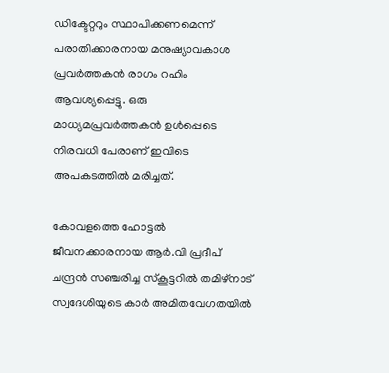ഡിക്ടേറ്ററും സ്ഥാപിക്കണമെന്ന് പരാതിക്കാരനായ മനുഷ്യാവകാശ പ്രവർത്തകൻ രാഗം റഹിം ആവശ്യപ്പെട്ടു. ഒരു മാധ്യമപ്രവർത്തകൻ ഉൾപ്പെടെ നിരവധി പേരാണ് ഇവിടെ അപകടത്തിൽ മരിച്ചത്.

കോവളത്തെ ഹോട്ടൽ ജീവനക്കാരനായ ആർ.വി പ്രദീപ് ചന്ദ്രൻ സഞ്ചരിച്ച സ്കൂട്ടറിൽ തമിഴ്‌നാട് സ്വദേശിയുടെ കാർ അമിതവേഗതയിൽ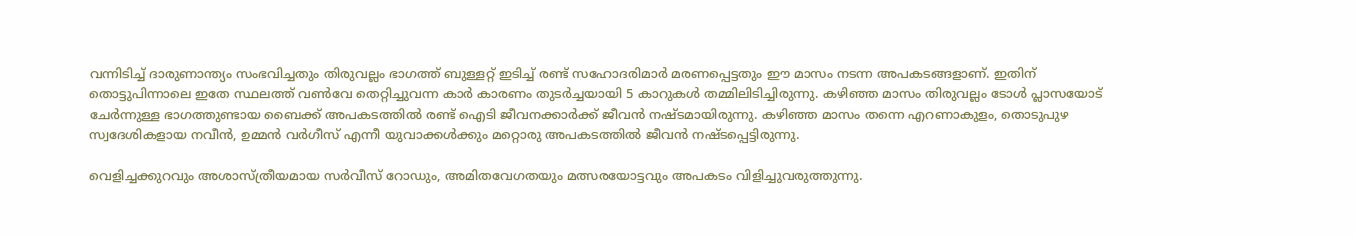വന്നിടിച്ച് ദാരുണാന്ത്യം സംഭവിച്ചതും തിരുവല്ലം ഭാഗത്ത് ബുള്ളറ്റ് ഇടിച്ച് രണ്ട് സഹോദരിമാർ മരണപ്പെട്ടതും ഈ മാസം നടന്ന അപകടങ്ങളാണ്. ഇതിന് തൊട്ടുപിന്നാലെ ഇതേ സ്ഥലത്ത് വൺവേ തെറ്റിച്ചുവന്ന കാർ കാരണം തുടർച്ചയായി 5 കാറുകൾ തമ്മിലിടിച്ചിരുന്നു. കഴിഞ്ഞ മാസം തിരുവല്ലം ടോൾ പ്ലാസയോട് ചേർന്നുള്ള ഭാഗത്തുണ്ടായ ബൈക്ക് അപകടത്തിൽ രണ്ട് ഐടി ജീവനക്കാർക്ക് ജീവൻ നഷ്ടമായിരുന്നു. കഴിഞ്ഞ മാസം തന്നെ എറണാകുളം, തൊടുപുഴ സ്വദേശികളായ നവീൻ, ഉമ്മൻ വർഗീസ് എന്നീ യുവാക്കൾക്കും മറ്റൊരു അപകടത്തിൽ ജീവൻ നഷ്ടപ്പെട്ടിരുന്നു.

വെളിച്ചക്കുറവും അശാസ്ത്രീയമായ സർവീസ് റോഡും, അമിതവേഗതയും മത്സരയോട്ടവും അപകടം വിളിച്ചുവരുത്തുന്നു.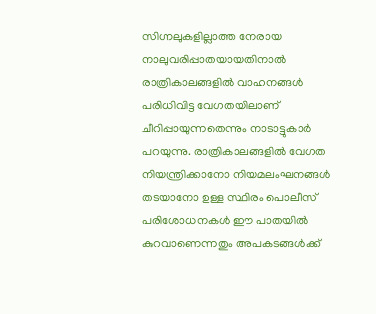സിഗ്നലുകളില്ലാത്ത നേരായ നാലുവരിപ്പാതയായതിനാൽ രാത്രികാലങ്ങളിൽ വാഹനങ്ങൾ പരിധിവിട്ട വേഗതയിലാണ് ചീറിപ്പായുന്നതെന്നും നാടാട്ടുകാർ പറയുന്നു. രാത്രികാലങ്ങളിൽ വേഗത നിയന്ത്രിക്കാനോ നിയമലംഘനങ്ങൾ തടയാനോ ഉള്ള സ്ഥിരം പൊലീസ് പരിശോധനകൾ ഈ പാതയിൽ കുറവാണെന്നതും അപകടങ്ങൾക്ക്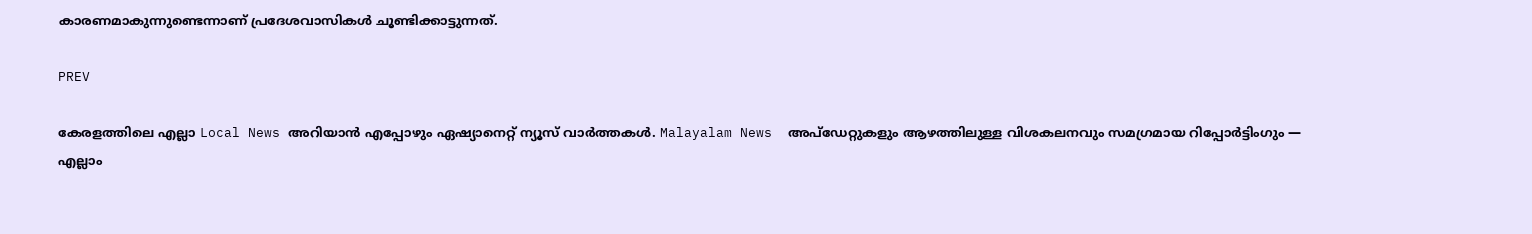കാരണമാകുന്നുണ്ടെന്നാണ് പ്രദേശവാസികൾ ചൂണ്ടിക്കാട്ടുന്നത്.

PREV

കേരളത്തിലെ എല്ലാ Local News അറിയാൻ എപ്പോഴും ഏഷ്യാനെറ്റ് ന്യൂസ് വാർത്തകൾ. Malayalam News  അപ്‌ഡേറ്റുകളും ആഴത്തിലുള്ള വിശകലനവും സമഗ്രമായ റിപ്പോർട്ടിംഗും — എല്ലാം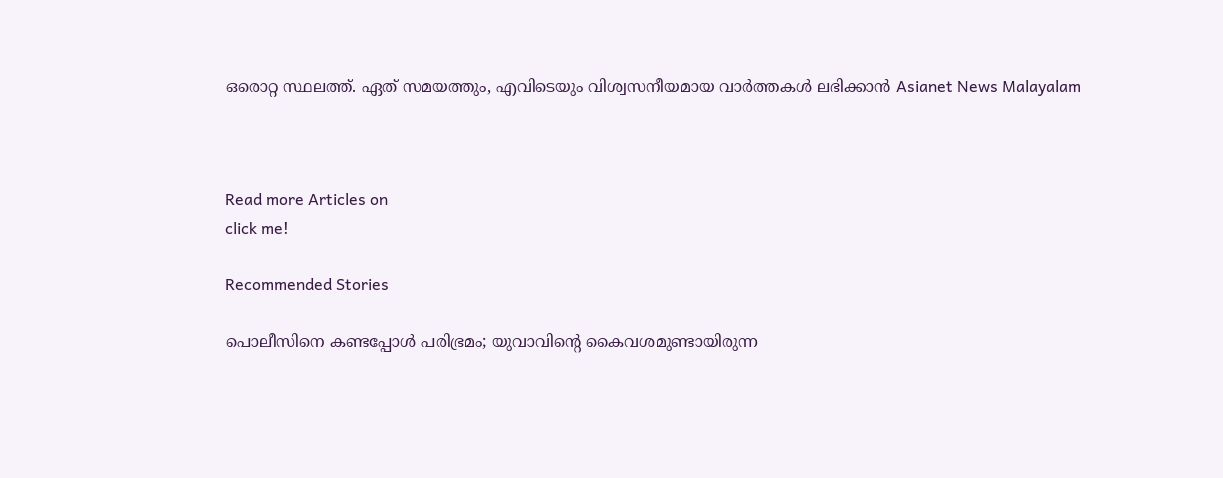ഒരൊറ്റ സ്ഥലത്ത്. ഏത് സമയത്തും, എവിടെയും വിശ്വസനീയമായ വാർത്തകൾ ലഭിക്കാൻ Asianet News Malayalam



Read more Articles on
click me!

Recommended Stories

പൊലീസിനെ കണ്ടപ്പോൾ പരിഭ്രമം; യുവാവിന്റെ കൈവശമുണ്ടായിരുന്ന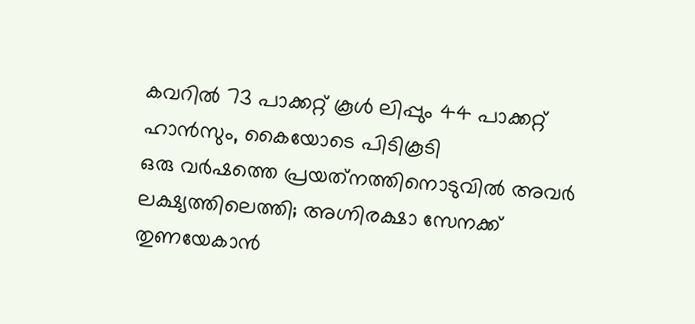കവറിൽ 73 പാക്കറ്റ് കൂൾ ലിപ്പും 44 പാക്കറ്റ് ഹാൻസും, കൈയോടെ പിടികൂടി
ഒരു വര്‍ഷത്തെ പ്രയത്‌നത്തിനൊടുവില്‍ അവര്‍ ലക്ഷ്യത്തിലെത്തി; അഗ്നിരക്ഷാ സേനക്ക് തുണയേകാന്‍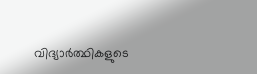വിദ്യാര്‍ത്ഥികളുടെ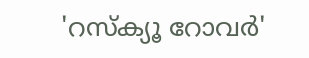'റസ്‌ക്യൂ റോവര്‍'